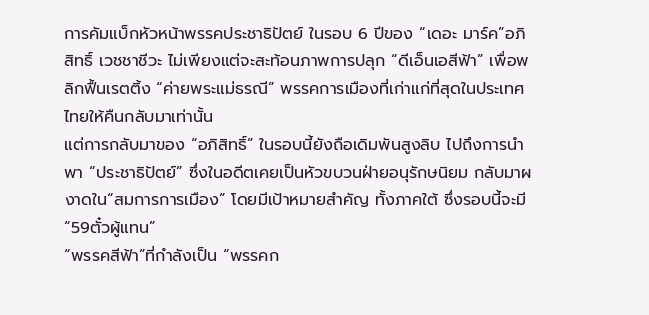การคัมแบ็กหัวหน้าพรรคประชาธิปัตย์ ในรอบ 6 ปีของ “เดอะ มาร์ค”อภิสิทธิ์ เวชชาชีวะ ไม่เพียงแต่จะสะท้อนภาพการปลุก “ดีเอ็นเอสีฟ้า” เพื่อพลิกฟื้นเรตติ้ง “ค่ายพระแม่ธรณี” พรรคการเมืองที่เก่าแก่ที่สุดในประเทศไทยให้คืนกลับมาเท่านั้น
แต่การกลับมาของ “อภิสิทธิ์” ในรอบนี้ยังถือเดิมพันสูงลิบ ไปถึงการนำพา “ประชาธิปัตย์” ซึ่งในอดีตเคยเป็นหัวขบวนฝ่ายอนุรักษนิยม กลับมาผงาดใน“สมการการเมือง” โดยมีเป้าหมายสำคัญ ทั้งภาคใต้ ซึ่งรอบนี้จะมี “59ตั๋วผู้แทน”
“พรรคสีฟ้า”ที่กำลังเป็น “พรรคก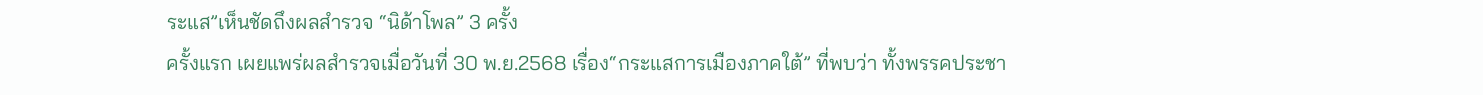ระแส”เห็นชัดถึงผลสำรวจ “นิด้าโพล” 3 ครั้ง
ครั้งแรก เผยแพร่ผลสำรวจเมื่อวันที่ 30 พ.ย.2568 เรื่อง“กระแสการเมืองภาคใต้” ที่พบว่า ทั้งพรรคประชา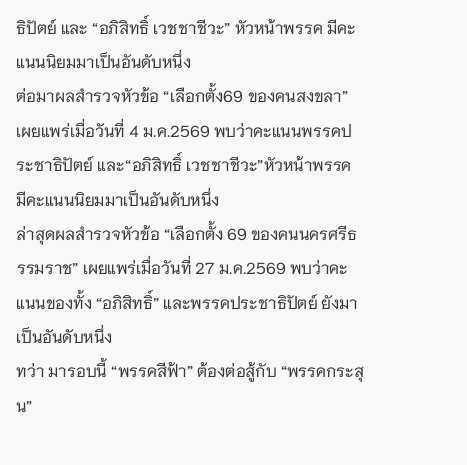ธิปัตย์ และ “อภิสิทธิ์ เวชชาชีวะ” หัวหน้าพรรค มีคะแนนนิยมมาเป็นอันดับหนึ่ง
ต่อมาผลสำรวจหัวข้อ “เลือกตั้ง69 ของคนสงขลา” เผยแพร่เมื่อวันที่ 4 ม.ค.2569 พบว่าคะแนนพรรคประชาธิปัตย์ และ“อภิสิทธิ์ เวชชาชีวะ”หัวหน้าพรรค มีคะแนนนิยมมาเป็นอันดับหนึ่ง
ล่าสุดผลสำรวจหัวข้อ “เลือกตั้ง 69 ของคนนครศรีธรรมราช” เผยแพร่เมื่อวันที่ 27 ม.ค.2569 พบว่าคะแนนของทั้ง “อภิสิทธิ์” และพรรคประชาธิปัตย์ ยังมาเป็นอันดับหนึ่ง
ทว่า มารอบนี้ “พรรคสีฟ้า” ต้องต่อสู้กับ “พรรคกระสุน”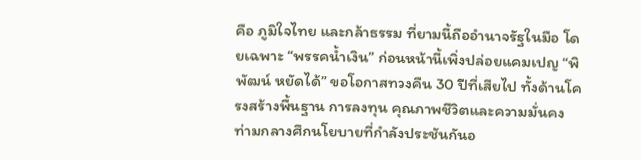คือ ภูมิใจไทย และกล้าธรรม ที่ยามนี้ถืออำนาจรัฐในมือ โดยเฉพาะ “พรรคน้ำเงิน” ก่อนหน้านี้เพิ่งปล่อยแคมเปญ “พิพัฒน์ หยัดได้” ขอโอกาสทวงคืน 30 ปีที่เสียไป ทั้งด้านโครงสร้างพื้นฐาน การลงทุน คุณภาพชีวิตและความมั่นคง
ท่ามกลางศึกนโยบายที่กำลังประชันกันอ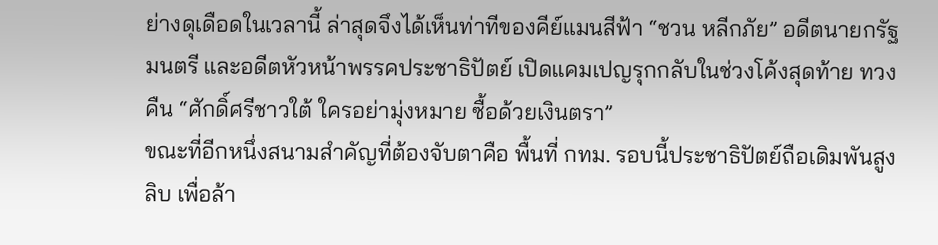ย่างดุเดือดในเวลานี้ ล่าสุดจึงได้เห็นท่าทีของคีย์แมนสีฟ้า “ชวน หลีกภัย” อดีตนายกรัฐมนตรี และอดีตหัวหน้าพรรคประชาธิปัตย์ เปิดแคมเปญรุกกลับในช่วงโค้งสุดท้าย ทวงคืน “ศักดิ์ศรีชาวใต้ ใครอย่ามุ่งหมาย ซื้อด้วยเงินตรา”
ขณะที่อีกหนึ่งสนามสำคัญที่ต้องจับตาคือ พื้นที่ กทม. รอบนี้ประชาธิปัตย์ถือเดิมพันสูงลิบ เพื่อล้า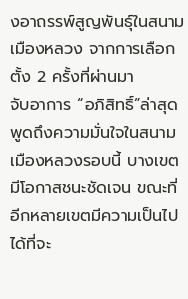งอาถรรพ์สูญพันธุ์ในสนามเมืองหลวง จากการเลือกตั้ง 2 ครั้งที่ผ่านมา
จับอาการ “อภิสิทธิ์”ล่าสุด พูดถึงความมั่นใจในสนามเมืองหลวงรอบนี้ บางเขตมีโอกาสชนะชัดเจน ขณะที่อีกหลายเขตมีความเป็นไปได้ที่จะ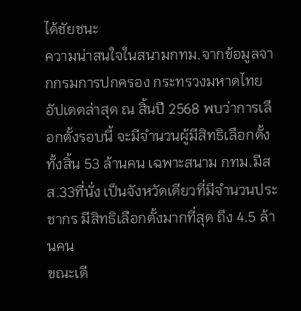ได้ชัยชนะ
ความน่าสนใจในสนามกทม.จากข้อมูลจากกรมการปกครอง กระทรวงมหาดไทย อัปเดตล่าสุด ณ สิ้นปี 2568 พบว่าการเลือกตั้งรอบนี้ จะมีจำนวนผู้มีสิทธิเลือกตั้งทั้งสิ้น 53 ล้านคน เฉพาะสนาม กทม.มีสส.33ที่นั่ง เป็นจังหวัดเดียวที่มีจำนวนประชากร มีสิทธิเลือกตั้งมากที่สุด ถึง 4.5 ล้านคน
ขณะเดี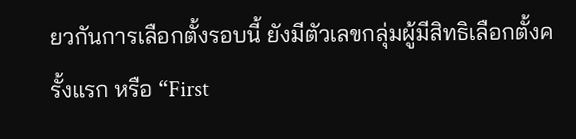ยวกันการเลือกตั้งรอบนี้ ยังมีตัวเลขกลุ่มผู้มีสิทธิเลือกตั้งครั้งแรก หรือ “First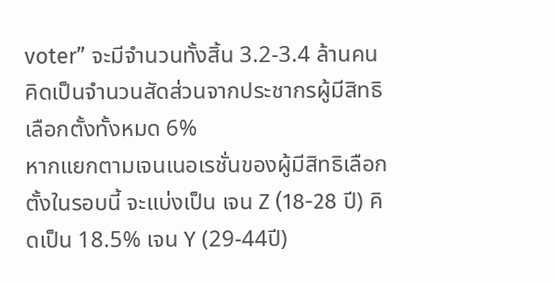voter” จะมีจำนวนทั้งสิ้น 3.2-3.4 ล้านคน คิดเป็นจำนวนสัดส่วนจากประชากรผู้มีสิทธิเลือกตั้งทั้งหมด 6%
หากแยกตามเจนเนอเรชั่นของผู้มีสิทธิเลือกตั้งในรอบนี้ จะแบ่งเป็น เจน Z (18-28 ปี) คิดเป็น 18.5% เจน Y (29-44ปี)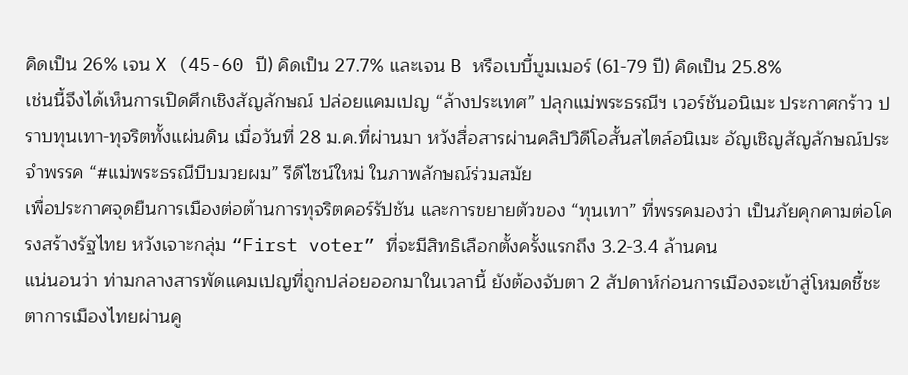คิดเป็น 26% เจน X (45-60 ปี) คิดเป็น 27.7% และเจน B หรือเบบี้บูมเมอร์ (61-79 ปี) คิดเป็น 25.8%
เช่นนี้จึงได้เห็นการเปิดศึกเชิงสัญลักษณ์ ปล่อยแคมเปญ “ล้างประเทศ” ปลุกแม่พระธรณีฯ เวอร์ชันอนิเมะ ประกาศกร้าว ปราบทุนเทา-ทุจริตทั้งแผ่นดิน เมื่อวันที่ 28 ม.ค.ที่ผ่านมา หวังสื่อสารผ่านคลิปวิดีโอสั้นสไตล์อนิเมะ อัญเชิญสัญลักษณ์ประจำพรรค “#แม่พระธรณีบีบมวยผม” รีดีไซน์ใหม่ ในภาพลักษณ์ร่วมสมัย
เพื่อประกาศจุดยืนการเมืองต่อต้านการทุจริตคอร์รัปชัน และการขยายตัวของ “ทุนเทา” ที่พรรคมองว่า เป็นภัยคุกคามต่อโครงสร้างรัฐไทย หวังเจาะกลุ่ม “First voter” ที่จะมีสิทธิเลือกตั้งครั้งแรกถึง 3.2-3.4 ล้านคน
แน่นอนว่า ท่ามกลางสารพัดแคมเปญที่ถูกปล่อยออกมาในเวลานี้ ยังต้องจับตา 2 สัปดาห์ก่อนการเมืองจะเข้าสู่โหมดชี้ชะตาการเมืองไทยผ่านคู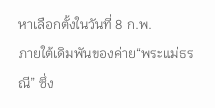หาเลือกตั้งในวันที่ 8 ก.พ.
ภายใต้เดิมพันของค่าย“พระแม่ธรณี” ซึ่ง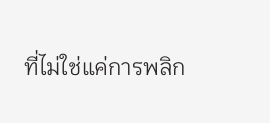ที่ไม่ใช่แค่การพลิก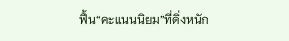ฟื้น“คะแนนนิยม”ที่ดิ่งหนัก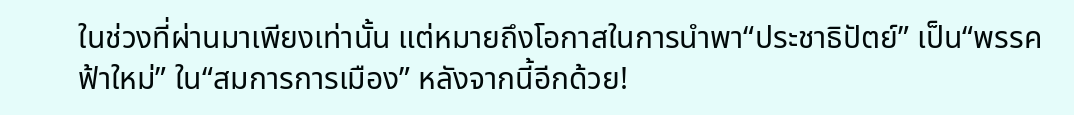ในช่วงที่ผ่านมาเพียงเท่านั้น แต่หมายถึงโอกาสในการนำพา“ประชาธิปัตย์” เป็น“พรรคฟ้าใหม่” ใน“สมการการเมือง” หลังจากนี้อีกด้วย!